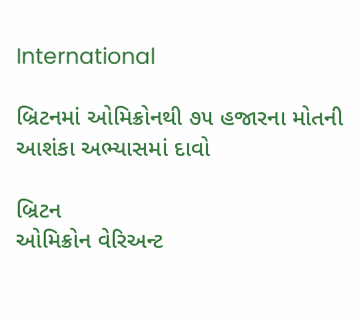International

બ્રિટનમાં ઓમિક્રોનથી ૭૫ હજારના મોતની આશંકા અભ્યાસમાં દાવો

બ્રિટન
ઓમિક્રોન વેરિઅન્ટ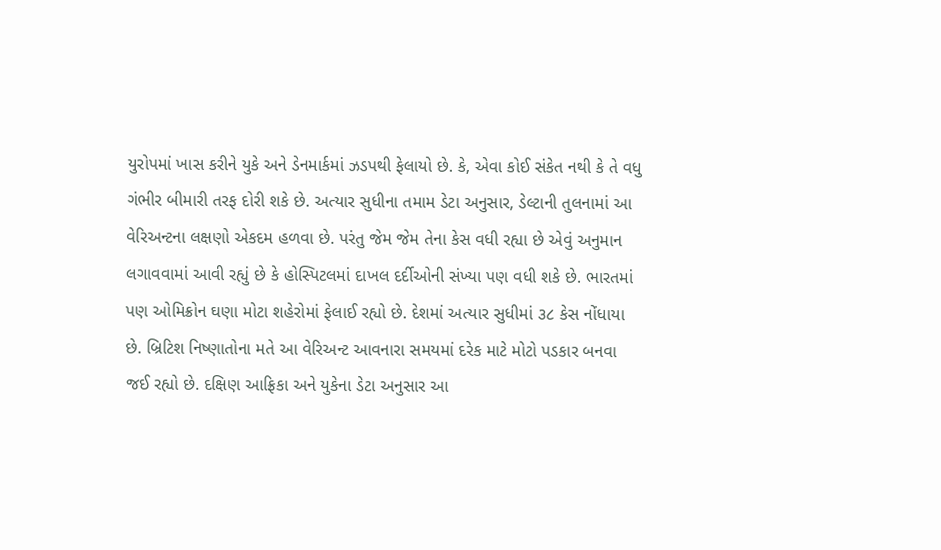યુરોપમાં ખાસ કરીને યુકે અને ડેનમાર્કમાં ઝડપથી ફેલાયો છે. કે, એવા કોઈ સંકેત નથી કે તે વધુ ગંભીર બીમારી તરફ દોરી શકે છે. અત્યાર સુધીના તમામ ડેટા અનુસાર, ડેલ્ટાની તુલનામાં આ વેરિઅન્ટના લક્ષણો એકદમ હળવા છે. પરંતુ જેમ જેમ તેના કેસ વધી રહ્યા છે એવું અનુમાન લગાવવામાં આવી રહ્યું છે કે હોસ્પિટલમાં દાખલ દર્દીઓની સંખ્યા પણ વધી શકે છે. ભારતમાં પણ ઓમિક્રોન ઘણા મોટા શહેરોમાં ફેલાઈ રહ્યો છે. દેશમાં અત્યાર સુધીમાં ૩૮ કેસ નોંધાયા છે. બ્રિટિશ નિષ્ણાતોના મતે આ વેરિઅન્ટ આવનારા સમયમાં દરેક માટે મોટો પડકાર બનવા જઈ રહ્યો છે. દક્ષિણ આફ્રિકા અને યુકેના ડેટા અનુસાર આ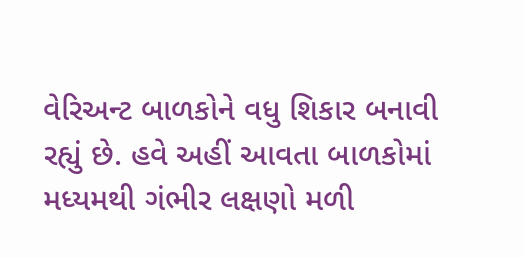વેરિઅન્ટ બાળકોને વધુ શિકાર બનાવી રહ્યું છે. હવે અહીં આવતા બાળકોમાં મધ્યમથી ગંભીર લક્ષણો મળી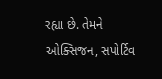રહ્યા છે. તેમને ઓક્સિજન, સપોર્ટિવ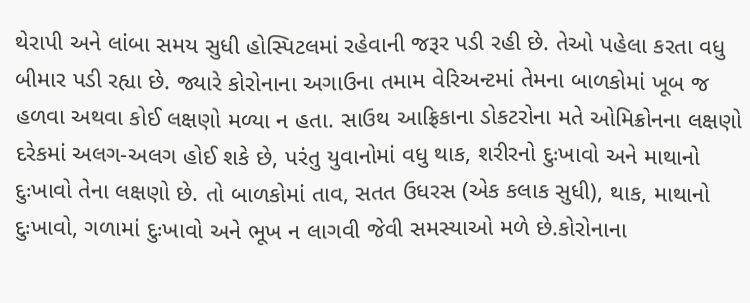થેરાપી અને લાંબા સમય સુધી હોસ્પિટલમાં રહેવાની જરૂર પડી રહી છે. તેઓ પહેલા કરતા વધુ બીમાર પડી રહ્યા છે. જ્યારે કોરોનાના અગાઉના તમામ વેરિઅન્ટમાં તેમના બાળકોમાં ખૂબ જ હળવા અથવા કોઈ લક્ષણો મળ્યા ન હતા. સાઉથ આફ્રિકાના ડોકટરોના મતે ઓમિક્રોનના લક્ષણો દરેકમાં અલગ-અલગ હોઈ શકે છે, પરંતુ યુવાનોમાં વધુ થાક, શરીરનો દુઃખાવો અને માથાનો દુઃખાવો તેના લક્ષણો છે. તો બાળકોમાં તાવ, સતત ઉધરસ (એક કલાક સુધી), થાક, માથાનો દુઃખાવો, ગળામાં દુઃખાવો અને ભૂખ ન લાગવી જેવી સમસ્યાઓ મળે છે.કોરોનાના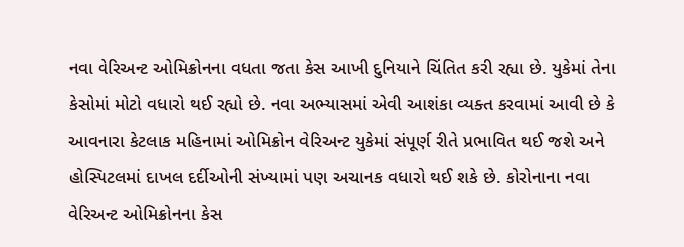નવા વેરિઅન્ટ ઓમિક્રોનના વધતા જતા કેસ આખી દુનિયાને ચિંતિત કરી રહ્યા છે. યુકેમાં તેના કેસોમાં મોટો વધારો થઈ રહ્યો છે. નવા અભ્યાસમાં એવી આશંકા વ્યક્ત કરવામાં આવી છે કે આવનારા કેટલાક મહિનામાં ઓમિક્રોન વેરિઅન્ટ યુકેમાં સંપૂર્ણ રીતે પ્રભાવિત થઈ જશે અને હોસ્પિટલમાં દાખલ દર્દીઓની સંખ્યામાં પણ અચાનક વધારો થઈ શકે છે. કોરોનાના નવા વેરિઅન્ટ ઓમિક્રોનના કેસ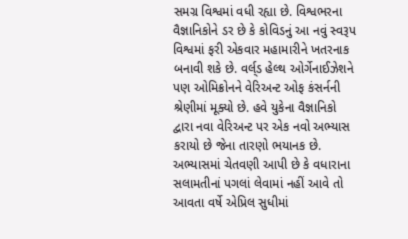સમગ્ર વિશ્વમાં વધી રહ્યા છે. વિશ્વભરના વૈજ્ઞાનિકોને ડર છે કે કોવિડનું આ નવું સ્વરૂપ વિશ્વમાં ફરી એકવાર મહામારીને ખતરનાક બનાવી શકે છે. વર્લ્‌ડ હેલ્થ ઓર્ગેનાઈઝેશને પણ ઓમિક્રોનને વેરિઅન્ટ ઓફ કંસર્નની શ્રેણીમાં મૂક્યો છે. હવે યુકેના વૈજ્ઞાનિકો દ્વારા નવા વેરિઅન્ટ પર એક નવો અભ્યાસ કરાયો છે જેના તારણો ભયાનક છે. અભ્યાસમાં ચેતવણી આપી છે કે વધારાના સલામતીનાં પગલાં લેવામાં નહીં આવે તો આવતા વર્ષે એપ્રિલ સુધીમાં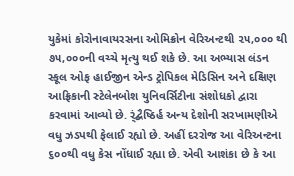યુકેમાં કોરોનાવાયરસના ઓમિક્રોન વેરિઅન્ટથી ૨૫,૦૦૦ થી ૭૫,૦૦૦ની વચ્ચે મૃત્યુ થઈ શકે છે. આ અભ્યાસ લંડન સ્કૂલ ઓફ હાઈજીન એન્ડ ટ્રોપિકલ મેડિસિન અને દક્ષિણ આફ્રિકાની સ્ટેલેનબોશ યુનિવર્સિટીના સંશોધકો દ્વારા કરવામાં આવ્યો છે. ર્ંદ્બૈષ્ઠિર્હ અન્ય દેશોની સરખામણીએ વધુ ઝડપથી ફેલાઈ રહ્યો છે. અહીં દરરોજ આ વેરિઅન્ટના ૬૦૦થી વધુ કેસ નોંધાઈ રહ્યા છે. એવી આશંકા છે કે આ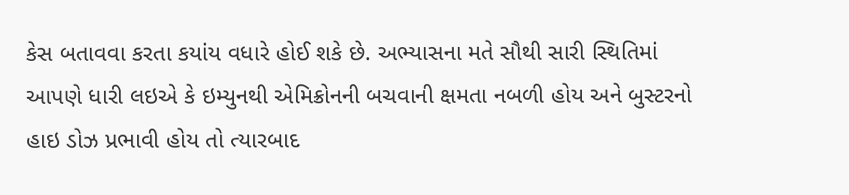કેસ બતાવવા કરતા કયાંય વધારે હોઈ શકે છે. અભ્યાસના મતે સૌથી સારી સ્થિતિમાં આપણે ધારી લઇએ કે ઇમ્યુનથી એમિક્રોનની બચવાની ક્ષમતા નબળી હોય અને બુસ્ટરનો હાઇ ડોઝ પ્રભાવી હોય તો ત્યારબાદ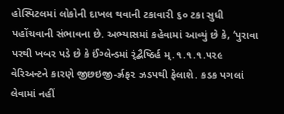હોસ્પિટલમાં લોકોની દાખલ થવાની ટકાવારી ૬૦ ટકા સુધી પહોંચવાની સંભાવના છે. અભ્યાસમાં કહેવામાં આવ્યું છે કે, ‘પુરાવા પરથી ખબર પડે છે કે ઈંગ્લેન્ડમાં ર્ંદ્બૈષ્ઠિર્હ મ્.૧.૧.૧.૫૨૯ વેરિઅન્ટને કારણે જીછઇજી-ર્ઝ્રફ૨ ઝડપથી ફેલાશે. કડક પગલાં લેવામાં નહીં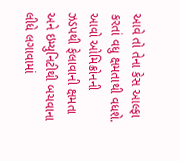આવે તો તેના કેસ આલ્ફા કરતાં વધુ ક્ષમતાથી વધશે. આવો ઓમિક્રોનની ઝડપથી ફેલાવાની ક્ષમતા અને ઇમ્યુનિટીથી બચવાના લીધે લગાવામાં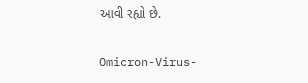આવી રહ્યો છે.

Omicron-Virus-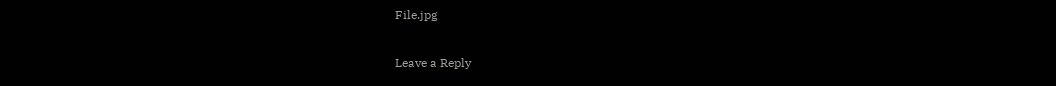File.jpg

Leave a Reply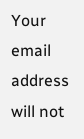Your email address will not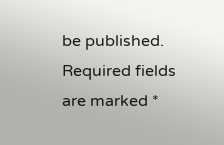be published. Required fields are marked *